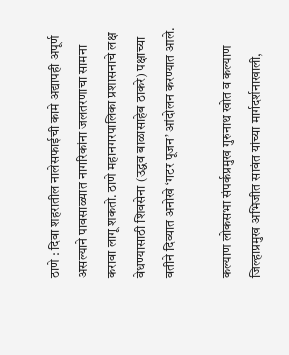ठाणे : दिवा शहरातील नालेसफाईची कामे अद्यापही अपूर्ण असल्याने पावसाळ्यात नागरिकांना जलतरणाचा सामना करावा लागू शकतो. ठाणे महानगरपालिका प्रशासनाचे लक्ष वेधण्यासाठी शिवसेना (उद्धव बाळासाहेब ठाकरे) पक्षाच्या वतीने दिव्यात अनोखे ‘गटर पूजन’ आंदोलन करण्यात आले.

कल्याण लोकसभा संपर्कप्रमुख गुरुनाथ खोत व कल्याण जिल्हाप्रमुख अभिजीत सावंत यांच्या मार्गदर्शनाखाली,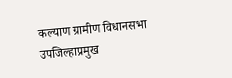कल्याण ग्रामीण विधानसभा उपजिल्हाप्रमुख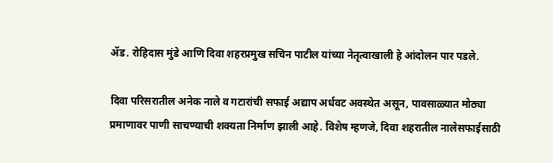ॲड. रोहिदास मुंडे आणि दिवा शहरप्रमुख सचिन पाटील यांच्या नेतृत्वाखाली हे आंदोलन पार पडले.

दिवा परिसरातील अनेक नाले व गटारांची सफाई अद्याप अर्धवट अवस्थेत असून, पावसाळ्यात मोठ्या प्रमाणावर पाणी साचण्याची शक्यता निर्माण झाली आहे. विशेष म्हणजे, दिवा शहरातील नालेसफाईसाठी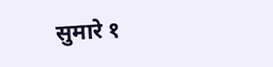सुमारे १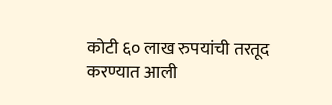कोटी ६० लाख रुपयांची तरतूद करण्यात आली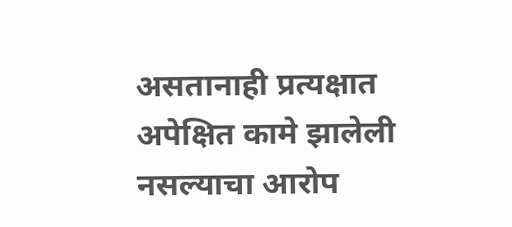असतानाही प्रत्यक्षात अपेक्षित कामे झालेली नसल्याचा आरोप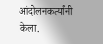आंदोलनकर्त्यांनी केला.